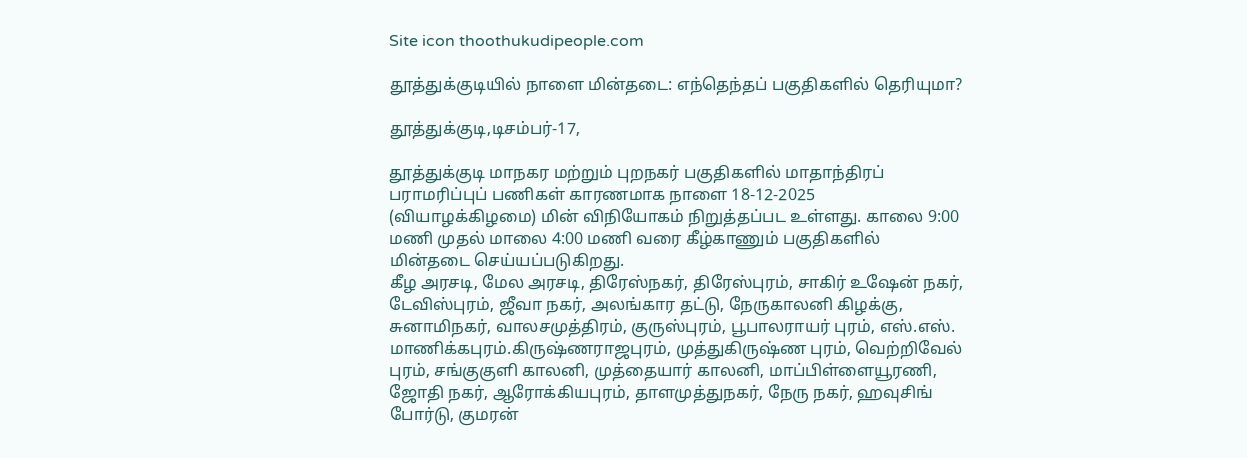Site icon thoothukudipeople.com

தூத்துக்குடியில் நாளை மின்தடை: எந்தெந்தப் பகுதிகளில் தெரியுமா?

தூத்துக்குடி,டிசம்பர்-17,

தூத்துக்குடி மாநகர மற்றும் புறநகர் பகுதிகளில் மாதாந்திரப் பராமரிப்புப் பணிகள் காரணமாக நாளை 18-12-2025 (வியாழக்கிழமை) மின் விநியோகம் நிறுத்தப்பட உள்ளது. காலை 9:00 மணி முதல் மாலை 4:00 மணி வரை கீழ்காணும் பகுதிகளில் மின்தடை செய்யப்படுகிறது.
கீழ அரசடி, மேல அரசடி, திரேஸ்நகர், திரேஸ்புரம், சாகிர் உஷேன் நகர், டேவிஸ்புரம், ஜீவா நகர், அலங்கார தட்டு, நேருகாலனி கிழக்கு, சுனாமிநகர், வாலசமுத்திரம், குருஸ்புரம், பூபாலராயர் புரம், எஸ்.எஸ். மாணிக்கபுரம்.கிருஷ்ணராஜபுரம், முத்துகிருஷ்ண புரம், வெற்றிவேல் புரம், சங்குகுளி காலனி, முத்தையார் காலனி, மாப்பிள்ளையூரணி, ஜோதி நகர், ஆரோக்கியபுரம், தாளமுத்துநகர், நேரு நகர், ஹவுசிங் போர்டு, குமரன்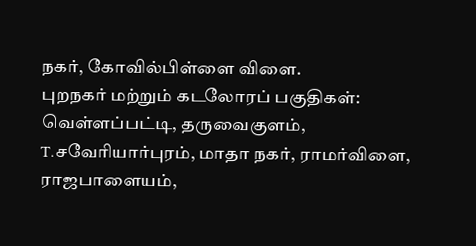நகர், கோவில்பிள்ளை விளை.
புறநகர் மற்றும் கடலோரப் பகுதிகள்: வெள்ளப்பட்டி, தருவைகுளம், T.சவேரியார்புரம், மாதா நகர், ராமர்விளை, ராஜபாளையம்,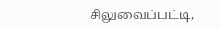சிலுவைப்பட்டி,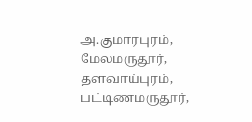அ.குமாரபுரம், மேலமருதூர், தளவாய்புரம், பட்டிணமருதூர்,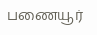பணையூர்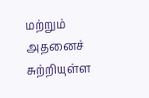மற்றும் அதனைச் சுற்றியுள்ள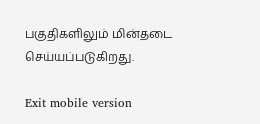பகுதிகளிலும் மின்தடை செய்யப்படுகிறது.

Exit mobile version